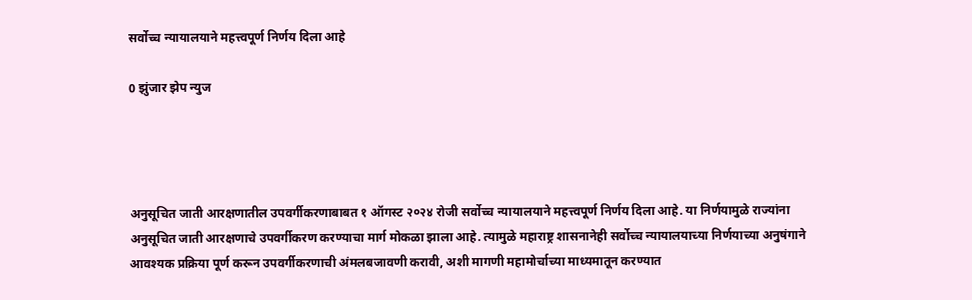सर्वोच्च न्यायालयाने महत्त्वपूर्ण निर्णय दिला आहे

0 झुंजार झेप न्युज




अनुसूचित जाती आरक्षणातील उपवर्गीकरणाबाबत १ ऑगस्ट २०२४ रोजी सर्वोच्च न्यायालयाने महत्त्वपूर्ण निर्णय दिला आहे. या निर्णयामुळे राज्यांना अनुसूचित जाती आरक्षणाचे उपवर्गीकरण करण्याचा मार्ग मोकळा झाला आहे. त्यामुळे महाराष्ट्र शासनानेही सर्वोच्च न्यायालयाच्या निर्णयाच्या अनुषंगाने आवश्यक प्रक्रिया पूर्ण करून उपवर्गीकरणाची अंमलबजावणी करावी, अशी मागणी महामोर्चाच्या माध्यमातून करण्यात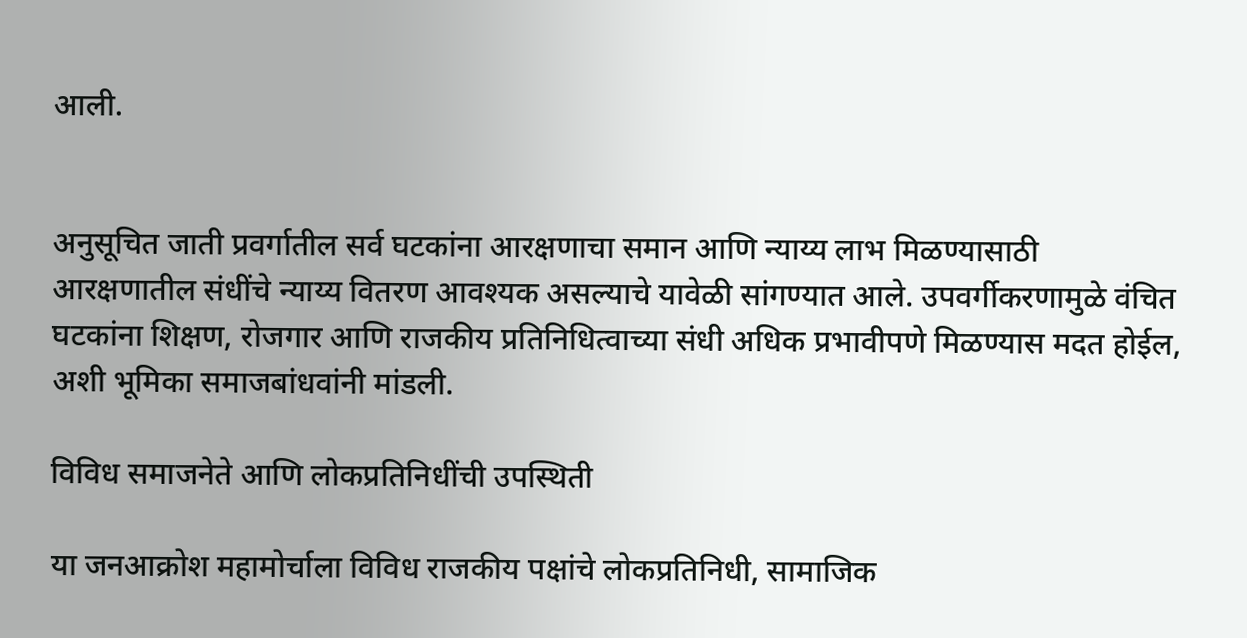आली.


अनुसूचित जाती प्रवर्गातील सर्व घटकांना आरक्षणाचा समान आणि न्याय्य लाभ मिळण्यासाठी आरक्षणातील संधींचे न्याय्य वितरण आवश्यक असल्याचे यावेळी सांगण्यात आले. उपवर्गीकरणामुळे वंचित घटकांना शिक्षण, रोजगार आणि राजकीय प्रतिनिधित्वाच्या संधी अधिक प्रभावीपणे मिळण्यास मदत होईल, अशी भूमिका समाजबांधवांनी मांडली.

विविध समाजनेते आणि लोकप्रतिनिधींची उपस्थिती

या जनआक्रोश महामोर्चाला विविध राजकीय पक्षांचे लोकप्रतिनिधी, सामाजिक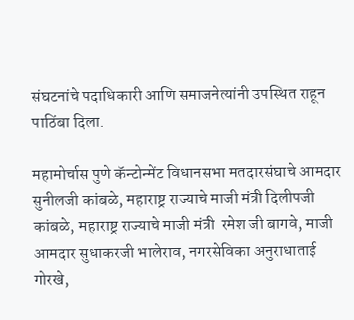संघटनांचे पदाधिकारी आणि समाजनेत्यांनी उपस्थित राहून पाठिंबा दिला.

महामोर्चास पुणे कॅन्टोन्मेंट विधानसभा मतदारसंघाचे आमदार सुनीलजी कांबळे, महाराष्ट्र राज्याचे माजी मंत्री दिलीपजी कांबळे, महाराष्ट्र राज्याचे माजी मंत्री  रमेश जी बागवे, माजी आमदार सुधाकरजी भालेराव, नगरसेविका अनुराधाताई गोरखे,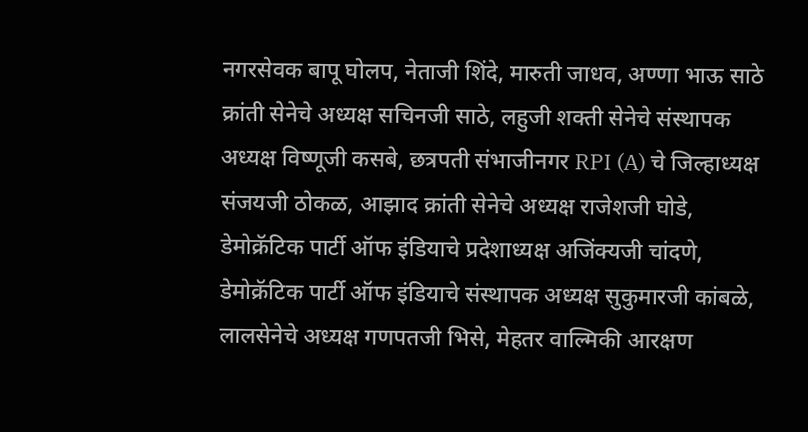नगरसेवक बापू घोलप, नेताजी शिंदे, मारुती जाधव, अण्णा भाऊ साठे क्रांती सेनेचे अध्यक्ष सचिनजी साठे, लहुजी शक्ती सेनेचे संस्थापक अध्यक्ष विष्णूजी कसबे, छत्रपती संभाजीनगर RPI (A) चे जिल्हाध्यक्ष संजयजी ठोकळ, आझाद क्रांती सेनेचे अध्यक्ष राजेशजी घोडे, डेमोक्रॅटिक पार्टी ऑफ इंडियाचे प्रदेशाध्यक्ष अजिंक्यजी चांदणे, डेमोक्रॅटिक पार्टी ऑफ इंडियाचे संस्थापक अध्यक्ष सुकुमारजी कांबळे, लालसेनेचे अध्यक्ष गणपतजी भिसे, मेहतर वाल्मिकी आरक्षण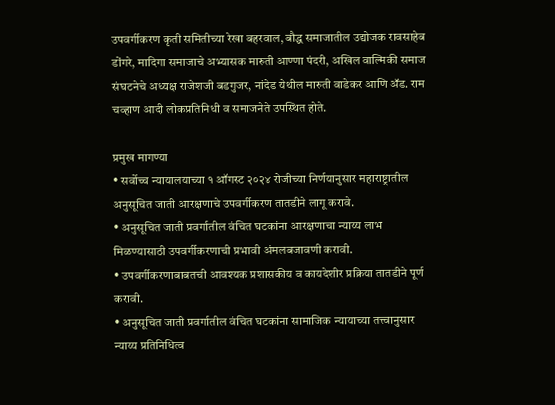उपवर्गीकरण कृती समितीच्या रेखा बहरवाल, बौद्ध समाजातील उद्योजक रावसाहेब डोंगरे, मादिगा समाजाचे अभ्यासक मारुती आण्णा पंदरी, अखिल वाल्मिकी समाज संघटनेचे अध्यक्ष राजेशजी बडगुजर, नांदेड येथील मारुती वाडेकर आणि ॲड. राम चव्हाण आदी लोकप्रतिनिधी व समाजनेते उपस्थित होते.

प्रमुख मागण्या
• सर्वोच्च न्यायालयाच्या १ ऑगस्ट २०२४ रोजीच्या निर्णयानुसार महाराष्ट्रातील अनुसूचित जाती आरक्षणाचे उपवर्गीकरण तातडीने लागू करावे.
• अनुसूचित जाती प्रवर्गातील वंचित घटकांना आरक्षणाचा न्याय्य लाभ मिळण्यासाठी उपवर्गीकरणाची प्रभावी अंमलबजावणी करावी.
• उपवर्गीकरणाबाबतची आवश्यक प्रशासकीय व कायदेशीर प्रक्रिया तातडीने पूर्ण करावी.
• अनुसूचित जाती प्रवर्गातील वंचित घटकांना सामाजिक न्यायाच्या तत्त्वानुसार न्याय्य प्रतिनिधित्व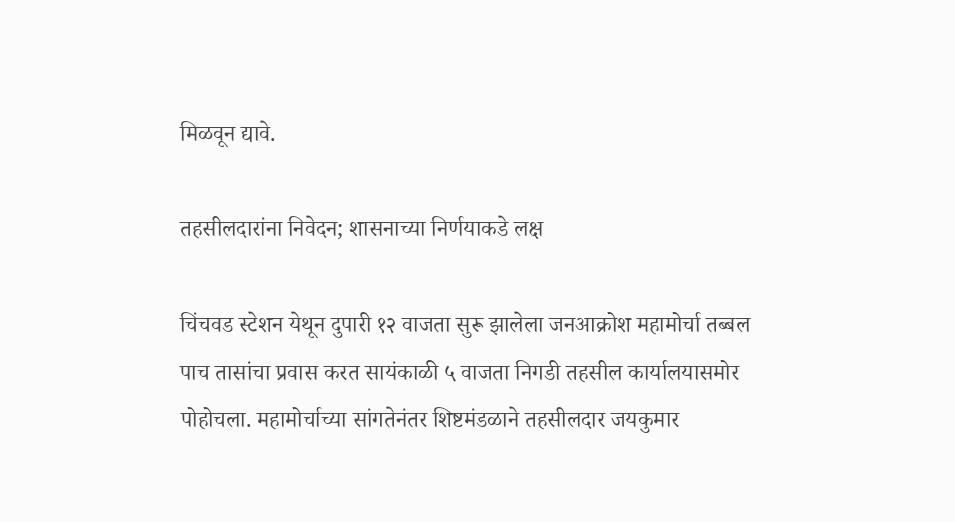मिळवून द्यावे.

तहसीलदारांना निवेदन; शासनाच्या निर्णयाकडे लक्ष

चिंचवड स्टेशन येथून दुपारी १२ वाजता सुरू झालेला जनआक्रोश महामोर्चा तब्बल पाच तासांचा प्रवास करत सायंकाळी ५ वाजता निगडी तहसील कार्यालयासमोर पोहोचला. महामोर्चाच्या सांगतेनंतर शिष्टमंडळाने तहसीलदार जयकुमार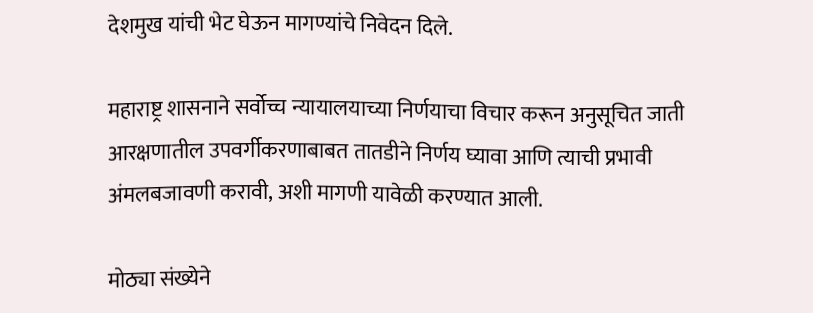देशमुख यांची भेट घेऊन मागण्यांचे निवेदन दिले.

महाराष्ट्र शासनाने सर्वोच्च न्यायालयाच्या निर्णयाचा विचार करून अनुसूचित जाती आरक्षणातील उपवर्गीकरणाबाबत तातडीने निर्णय घ्यावा आणि त्याची प्रभावी अंमलबजावणी करावी, अशी मागणी यावेळी करण्यात आली.

मोठ्या संख्येने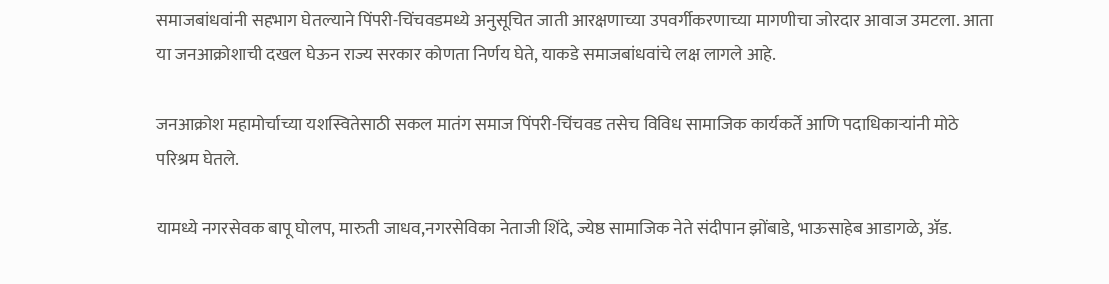समाजबांधवांनी सहभाग घेतल्याने पिंपरी-चिंचवडमध्ये अनुसूचित जाती आरक्षणाच्या उपवर्गीकरणाच्या मागणीचा जोरदार आवाज उमटला. आता या जनआक्रोशाची दखल घेऊन राज्य सरकार कोणता निर्णय घेते, याकडे समाजबांधवांचे लक्ष लागले आहे.

जनआक्रोश महामोर्चाच्या यशस्वितेसाठी सकल मातंग समाज पिंपरी-चिंचवड तसेच विविध सामाजिक कार्यकर्ते आणि पदाधिकाऱ्यांनी मोठे परिश्रम घेतले.

यामध्ये नगरसेवक बापू घोलप, मारुती जाधव,नगरसेविका नेताजी शिंदे, ज्येष्ठ सामाजिक नेते संदीपान झोंबाडे, भाऊसाहेब आडागळे, ॲड.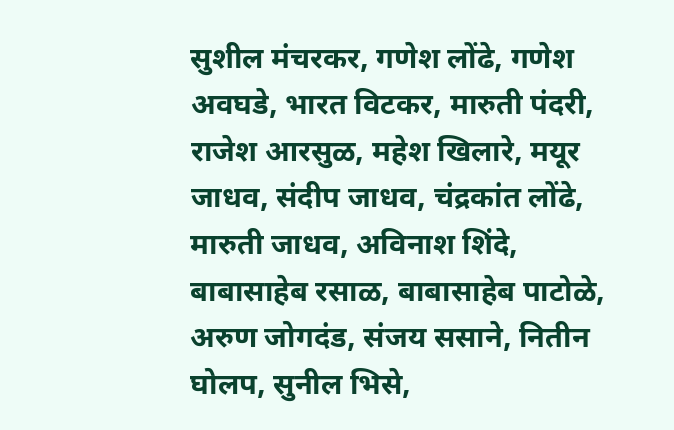सुशील मंचरकर, गणेश लोंढे, गणेश अवघडे, भारत विटकर, मारुती पंदरी, राजेश आरसुळ, महेश खिलारे, मयूर जाधव, संदीप जाधव, चंद्रकांत लोंढे, मारुती जाधव, अविनाश शिंदे, बाबासाहेब रसाळ, बाबासाहेब पाटोळे, अरुण जोगदंड, संजय ससाने, नितीन घोलप, सुनील भिसे,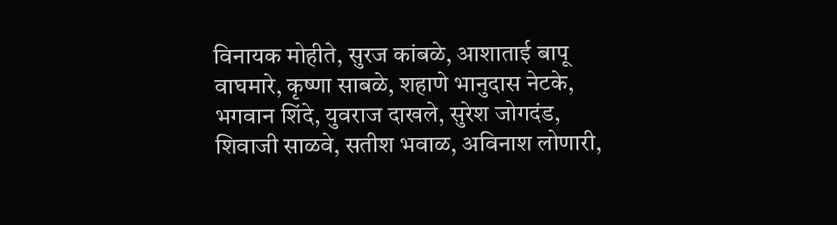विनायक मोहीते, सुरज कांबळे, आशाताई बापू वाघमारे, कृष्णा साबळे, शहाणे भानुदास नेटके, भगवान शिंदे, युवराज दाखले, सुरेश जोगदंड, शिवाजी साळवे, सतीश भवाळ, अविनाश लोणारी,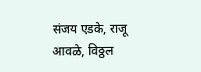संजय एडके, राजू आवळे, विठ्ठल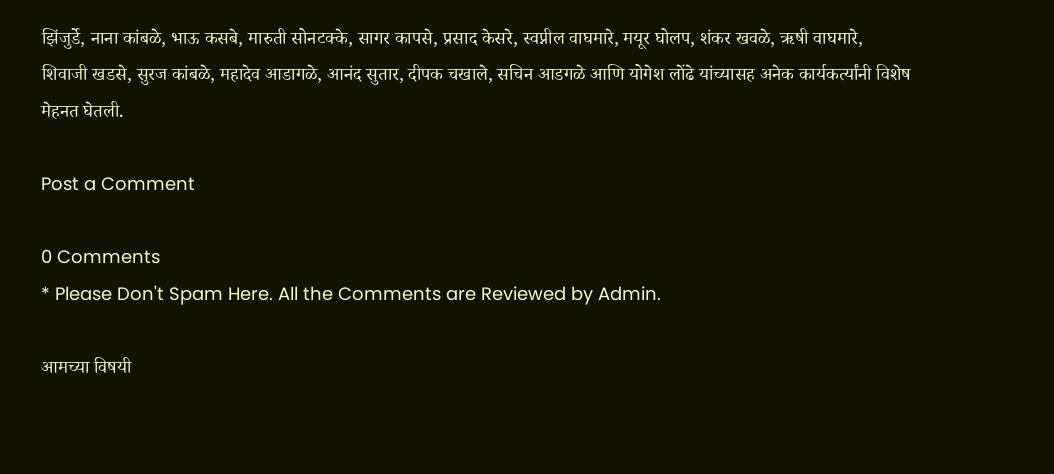झिंजुर्डे, नाना कांबळे, भाऊ कसबे, मारुती सोनटक्के, सागर कापसे, प्रसाद केसरे, स्वप्नील वाघमारे, मयूर घोलप, शंकर खवळे, ऋषी वाघमारे, शिवाजी खडसे, सुरज कांबळे, महादेव आडागळे, आनंद सुतार, दीपक चखाले, सचिन आडगळे आणि योगेश लोंढे यांच्यासह अनेक कार्यकर्त्यांनी विशेष मेहनत घेतली.

Post a Comment

0 Comments
* Please Don't Spam Here. All the Comments are Reviewed by Admin.

आमच्या विषयी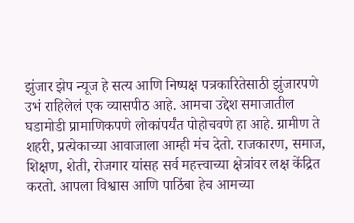झुंजार झेप न्यूज हे सत्य आणि निष्पक्ष पत्रकारितेसाठी झुंजारपणे उभं राहिलेलं एक व्यासपीठ आहे. आमचा उद्देश समाजातील घडामोडी प्रामाणिकपणे लोकांपर्यंत पोहोचवणे हा आहे. ग्रामीण ते शहरी, प्रत्येकाच्या आवाजाला आम्ही मंच देतो. राजकारण, समाज, शिक्षण, शेती, रोजगार यांसह सर्व महत्त्वाच्या क्षेत्रांवर लक्ष केंद्रित करतो. आपला विश्वास आणि पाठिंबा हेच आमच्या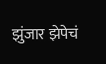झुंजार झेपेचं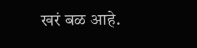खरं बळ आहे.